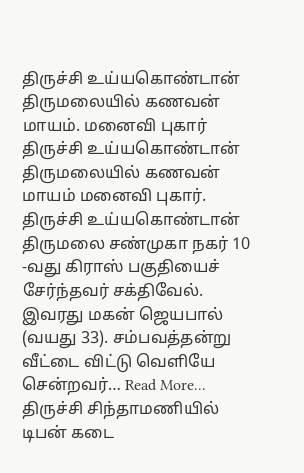திருச்சி உய்யகொண்டான் திருமலையில் கணவன் மாயம். மனைவி புகார்
திருச்சி உய்யகொண்டான் திருமலையில் கணவன் மாயம் மனைவி புகார்.
திருச்சி உய்யகொண்டான் திருமலை சண்முகா நகர் 10 -வது கிராஸ் பகுதியைச் சேர்ந்தவர் சக்திவேல். இவரது மகன் ஜெயபால் (வயது 33). சம்பவத்தன்று வீட்டை விட்டு வெளியே சென்றவர்… Read More...
திருச்சி சிந்தாமணியில்
டிபன் கடை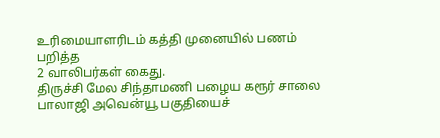உரிமையாளரிடம் கத்தி முனையில் பணம் பறித்த
2 வாலிபர்கள் கைது.
திருச்சி மேல சிந்தாமணி பழைய கரூர் சாலை பாலாஜி அவென்யூ பகுதியைச்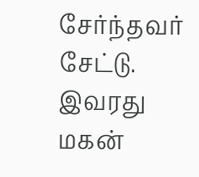சேர்ந்தவர் சேட்டு. இவரது மகன்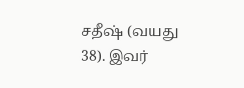சதீஷ் (வயது 38). இவர்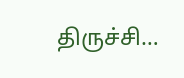திருச்சி…